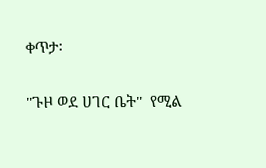ቀጥታ፡

''ጉዞ ወደ ሀገር ቤት''  የሚል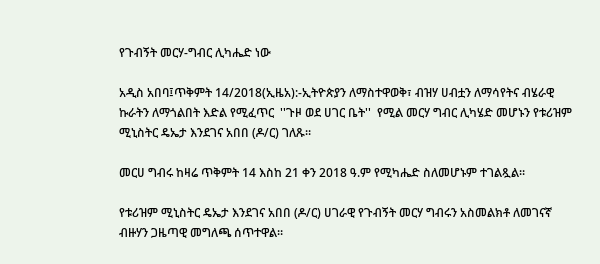የጉብኝት መርሃ-ግብር ሊካሔድ ነው

አዲስ አበባ፤ጥቅምት 14/2018(ኢዜአ):-ኢትዮጵያን ለማስተዋወቅ፣ ብዝሃ ሀብቷን ለማሳየትና ብሄራዊ ኩራትን ለማጎልበት እድል የሚፈጥር  ''ጉዞ ወደ ሀገር ቤት''  የሚል መርሃ ግብር ሊካሄድ መሆኑን የቱሪዝም ሚኒስትር ዴኤታ እንደገና አበበ (ዶ/ር) ገለጹ።

መርሀ ግብሩ ከዛሬ ጥቅምት 14 እስከ 21 ቀን 2018 ዓ.ም የሚካሔድ ስለመሆኑም ተገልጿል።

የቱሪዝም ሚኒስትር ዴኤታ እንደገና አበበ (ዶ/ር) ሀገራዊ የጉብኝት መርሃ ግብሩን አስመልክቶ ለመገናኛ ብዙሃን ጋዜጣዊ መግለጫ ሰጥተዋል።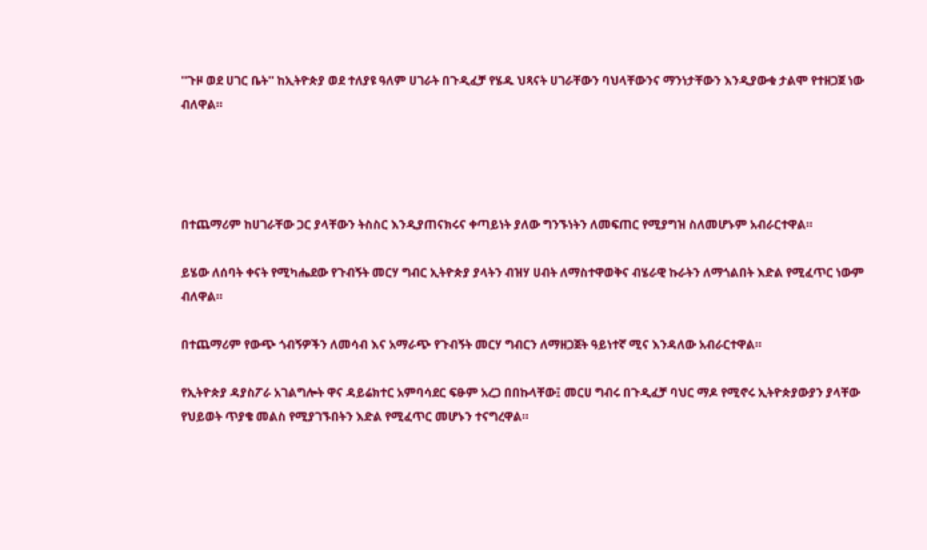''ጉዞ ወደ ሀገር ቤት'' ከኢትዮጵያ ወደ ተለያዩ ዓለም ሀገራት በጉዲፈቻ የሄዱ ህጻናት ሀገራቸውን ባህላቸውንና ማንነታቸውን እንዲያውቁ ታልሞ የተዘጋጀ ነው ብለዋል።




በተጨማሪም ከሀገራቸው ጋር ያላቸውን ትስስር እንዲያጠናክሩና ቀጣይነት ያለው ግንኙነትን ለመፍጠር የሚያግዝ ስለመሆኑም አብራርተዋል።

ይሄው ለሰባት ቀናት የሚካሔደው የጉብኝት መርሃ ግብር ኢትዮጵያ ያላትን ብዝሃ ሀብት ለማስተዋወቅና ብሄራዊ ኩራትን ለማጎልበት እድል የሚፈጥር ነውም ብለዋል።

በተጨማሪም የውጭ ጎብኝዎችን ለመሳብ እና አማራጭ የጉብኝት መርሃ ግብርን ለማዘጋጀት ዓይነተኛ ሚና እንዳለው አብራርተዋል።

የኢትዮጵያ ዳያስፖራ አገልግሎት ዋና ዳይሬክተር አምባሳደር ፍፁም አረጋ በበኩላቸው፤ መርሀ ግብሩ በጉዲፈቻ ባህር ማዶ የሚኖሩ ኢትዮጵያውያን ያላቸው የህይወት ጥያቄ መልስ የሚያገኙበትን እድል የሚፈጥር መሆኑን ተናግረዋል።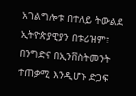አገልግሎቱ በተለይ ትውልደ ኢትዮጵያዊያን በቱሪዝም፣ በንግድና በኢንቨስትመንት ተጠቃሚ እንዲሆኑ ድጋፍ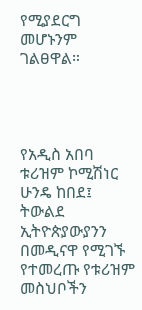የሚያደርግ መሆኑንም ገልፀዋል።




የአዲስ አበባ ቱሪዝም ኮሚሽነር ሁንዴ ከበደ፤ ትውልደ ኢትዮጵያውያንን በመዲናዋ የሚገኙ የተመረጡ የቱሪዝም መስህቦችን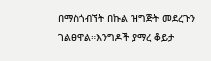በማስጎብኘት በኩል ዝግጅት መደረጉን ገልፀዋል።እንግዶች ያማረ ቆይታ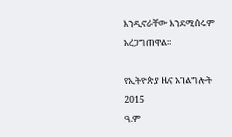እንዲኖራቸው እንደሚሰሩም አረጋግጠዋል።

የኢትዮጵያ ዜና አገልግሎት
2015
ዓ.ም